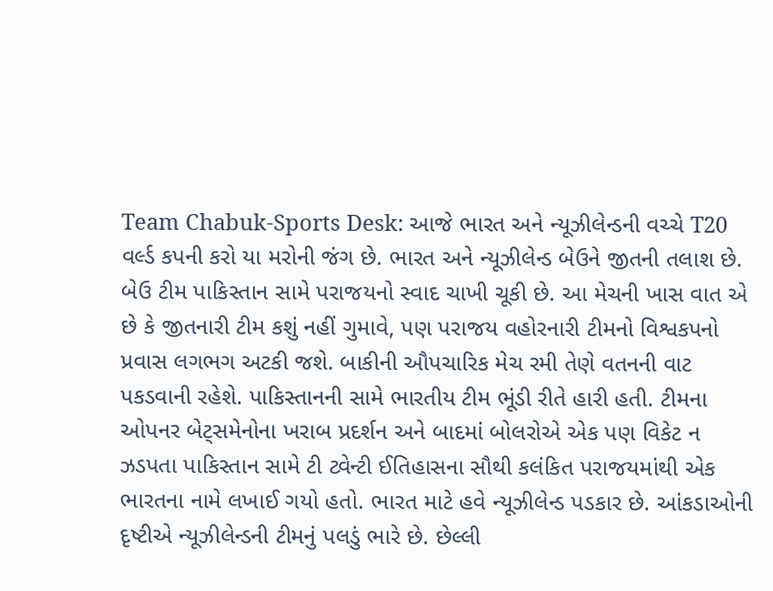Team Chabuk-Sports Desk: આજે ભારત અને ન્યૂઝીલેન્ડની વચ્ચે T20 વર્લ્ડ કપની કરો યા મરોની જંગ છે. ભારત અને ન્યૂઝીલેન્ડ બેઉને જીતની તલાશ છે. બેઉ ટીમ પાકિસ્તાન સામે પરાજયનો સ્વાદ ચાખી ચૂકી છે. આ મેચની ખાસ વાત એ છે કે જીતનારી ટીમ કશું નહીં ગુમાવે, પણ પરાજય વહોરનારી ટીમનો વિશ્વકપનો પ્રવાસ લગભગ અટકી જશે. બાકીની ઔપચારિક મેચ રમી તેણે વતનની વાટ પકડવાની રહેશે. પાકિસ્તાનની સામે ભારતીય ટીમ ભૂંડી રીતે હારી હતી. ટીમના ઓપનર બેટ્સમેનોના ખરાબ પ્રદર્શન અને બાદમાં બોલરોએ એક પણ વિકેટ ન ઝડપતા પાકિસ્તાન સામે ટી ટ્વેન્ટી ઈતિહાસના સૌથી કલંકિત પરાજયમાંથી એક ભારતના નામે લખાઈ ગયો હતો. ભારત માટે હવે ન્યૂઝીલેન્ડ પડકાર છે. આંકડાઓની દૃષ્ટીએ ન્યૂઝીલેન્ડની ટીમનું પલડું ભારે છે. છેલ્લી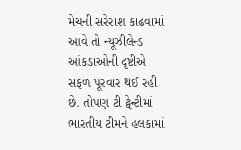મેચની સરેરાશ કાઢવામાં આવે તો ન્યૂઝીલેન્ડ આંકડાઓની દૃષ્ટીએ સફળ પૂરવાર થઈ રહી છે. તોપણ ટી ટ્વેન્ટીમાં ભારતીય ટીમને હલકામાં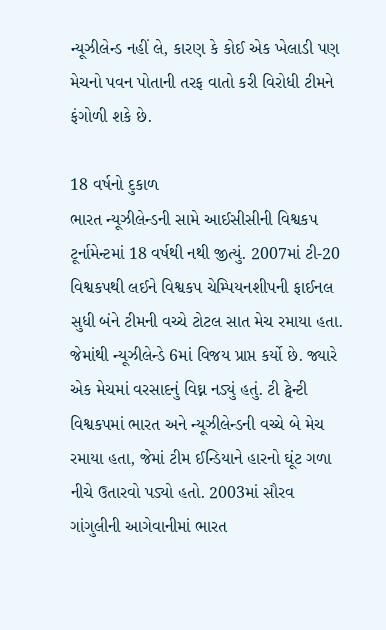ન્યૂઝીલેન્ડ નહીં લે, કારણ કે કોઈ એક ખેલાડી પણ મેચનો પવન પોતાની તરફ વાતો કરી વિરોધી ટીમને ફંગોળી શકે છે.

18 વર્ષનો દુકાળ
ભારત ન્યૂઝીલેન્ડની સામે આઈસીસીની વિશ્વકપ ટૂર્નામેન્ટમાં 18 વર્ષથી નથી જીત્યું. 2007માં ટી-20 વિશ્વકપથી લઈને વિશ્વકપ ચેમ્પિયનશીપની ફાઈનલ સુધી બંને ટીમની વચ્ચે ટોટલ સાત મેચ રમાયા હતા. જેમાંથી ન્યૂઝીલેન્ડે 6માં વિજય પ્રાપ્ત કર્યો છે. જ્યારે એક મેચમાં વરસાદનું વિઘ્ન નડ્યું હતું. ટી ટ્વેન્ટી વિશ્વકપમાં ભારત અને ન્યૂઝીલેન્ડની વચ્ચે બે મેચ રમાયા હતા, જેમાં ટીમ ઈન્ડિયાને હારનો ઘૂંટ ગળા નીચે ઉતારવો પડ્યો હતો. 2003માં સૌરવ ગાંગુલીની આગેવાનીમાં ભારત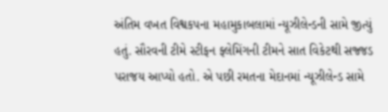અંતિમ વખત વિશ્વકપના મહામુકાબલામાં ન્યૂઝીલેન્ડની સામે જીત્યું હતું. સૌરવની ટીમે સ્ટીફન ફ્લેમિંગની ટીમને સાત વિકેટથી સજ્જડ પરાજય આપ્યો હતો. એ પછી રમતના મેદાનમાં ન્યૂઝીલેન્ડ સામે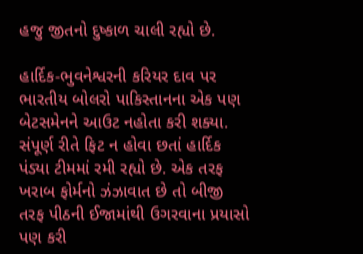હજુ જીતનો દુષ્કાળ ચાલી રહ્યો છે.

હાર્દિક-ભુવનેશ્વરની કરિયર દાવ પર
ભારતીય બોલરો પાકિસ્તાનના એક પણ બેટસમેનને આઉટ નહોતા કરી શક્યા. સંપૂર્ણ રીતે ફિટ ન હોવા છતાં હાર્દિક પંડ્યા ટીમમાં રમી રહ્યો છે. એક તરફ ખરાબ ફોર્મનો ઝંઝાવાત છે તો બીજી તરફ પીઠની ઈજામાંથી ઉગરવાના પ્રયાસો પણ કરી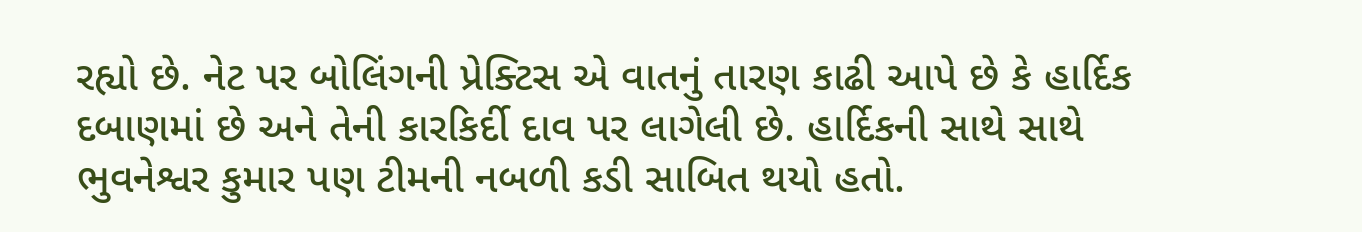રહ્યો છે. નેટ પર બોલિંગની પ્રેક્ટિસ એ વાતનું તારણ કાઢી આપે છે કે હાર્દિક દબાણમાં છે અને તેની કારકિર્દી દાવ પર લાગેલી છે. હાર્દિકની સાથે સાથે ભુવનેશ્વર કુમાર પણ ટીમની નબળી કડી સાબિત થયો હતો.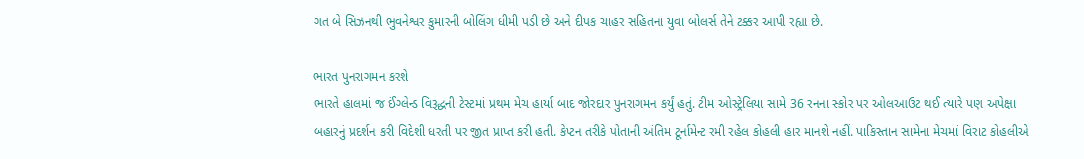ગત બે સિઝનથી ભુવનેશ્વર કુમારની બોલિંગ ધીમી પડી છે અને દીપક ચાહર સહિતના યુવા બોલર્સ તેને ટક્કર આપી રહ્યા છે.

ભારત પુનરાગમન કરશે
ભારતે હાલમાં જ ઈંગ્લેન્ડ વિરૂદ્ધની ટેસ્ટમાં પ્રથમ મેચ હાર્યા બાદ જોરદાર પુનરાગમન કર્યું હતું. ટીમ ઓસ્ટ્રેલિયા સામે 36 રનના સ્કોર પર ઓલઆઉટ થઈ ત્યારે પણ અપેક્ષા બહારનું પ્રદર્શન કરી વિદેશી ધરતી પર જીત પ્રાપ્ત કરી હતી. કેપ્ટન તરીકે પોતાની અંતિમ ટૂર્નામેન્ટ રમી રહેલ કોહલી હાર માનશે નહીં. પાકિસ્તાન સામેના મેચમાં વિરાટ કોહલીએ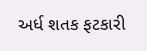અર્ધ શતક ફટકારી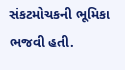સંકટમોચકની ભૂમિકા ભજવી હતી.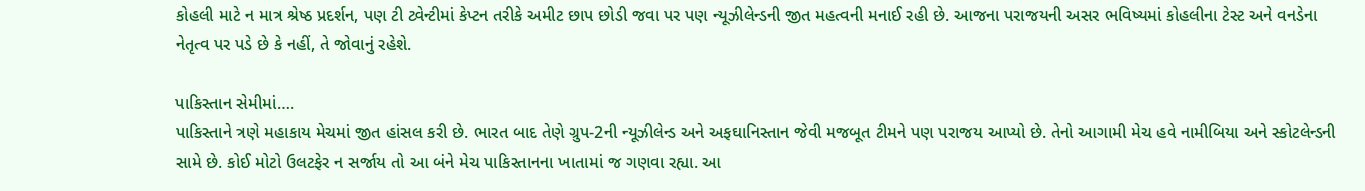કોહલી માટે ન માત્ર શ્રેષ્ઠ પ્રદર્શન, પણ ટી ટ્વેન્ટીમાં કેપ્ટન તરીકે અમીટ છાપ છોડી જવા પર પણ ન્યૂઝીલેન્ડની જીત મહત્વની મનાઈ રહી છે. આજના પરાજયની અસર ભવિષ્યમાં કોહલીના ટેસ્ટ અને વનડેના નેતૃત્વ પર પડે છે કે નહીં, તે જોવાનું રહેશે.

પાકિસ્તાન સેમીમાં….
પાકિસ્તાને ત્રણે મહાકાય મેચમાં જીત હાંસલ કરી છે. ભારત બાદ તેણે ગ્રુપ-2ની ન્યૂઝીલેન્ડ અને અફઘાનિસ્તાન જેવી મજબૂત ટીમને પણ પરાજય આપ્યો છે. તેનો આગામી મેચ હવે નામીબિયા અને સ્કોટલેન્ડની સામે છે. કોઈ મોટો ઉલટફેર ન સર્જાય તો આ બંને મેચ પાકિસ્તાનના ખાતામાં જ ગણવા રહ્યા. આ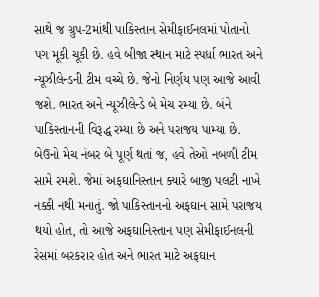સાથે જ ગ્રુપ-2માંથી પાકિસ્તાન સેમીફાઈનલમાં પોતાનો પગ મૂકી ચૂકી છે. હવે બીજા સ્થાન માટે સ્પર્ધા ભારત અને ન્યૂઝીલેન્ડની ટીમ વચ્ચે છે. જેનો નિર્ણય પણ આજે આવી જશે. ભારત અને ન્યૂઝીલેન્ડે બે મેચ રમ્યા છે. બંને પાકિસ્તાનની વિરૂદ્ધ રમ્યા છે અને પરાજય પામ્યા છે. બેઉનો મેચ નંબર બે પૂર્ણ થતાં જ, હવે તેઓ નબળી ટીમ સામે રમશે. જેમાં અફઘાનિસ્તાન ક્યારે બાજી પલટી નાખે નક્કી નથી મનાતું. જો પાકિસ્તાનનો અફઘાન સામે પરાજય થયો હોત, તો આજે અફઘાનિસ્તાન પણ સેમીફાઈનલની રેસમાં બરકરાર હોત અને ભારત માટે અફઘાન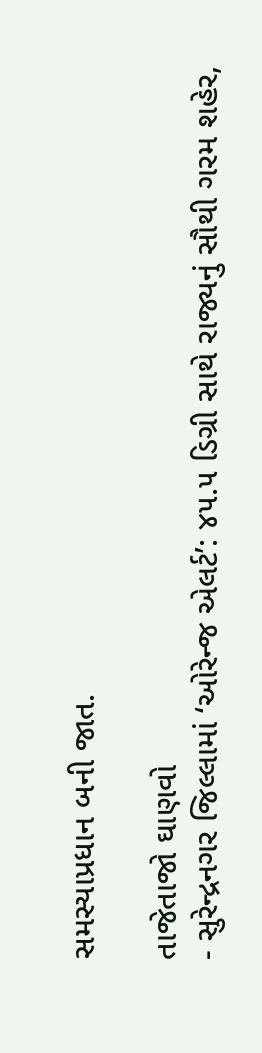સમસ્યાપ્રધાન બની જાત.

તાજેતાજો ઘાણવો
- સુરેન્દ્રનગર જિલ્લામાં ‘ઓરેન્જ એલર્ટ’: ૪૫.૫ ડિગ્રી સાથે રાજ્યનું સૌથી ગરમ શહેર,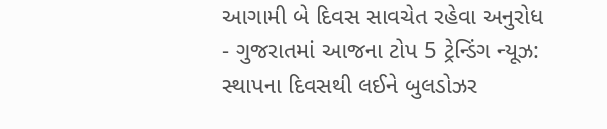આગામી બે દિવસ સાવચેત રહેવા અનુરોધ
- ગુજરાતમાં આજના ટોપ 5 ટ્રેન્ડિંગ ન્યૂઝ: સ્થાપના દિવસથી લઈને બુલડોઝર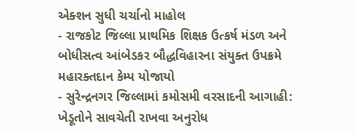એક્શન સુધી ચર્ચાનો માહોલ
- રાજકોટ જિલ્લા પ્રાથમિક શિક્ષક ઉત્કર્ષ મંડળ અને બોધીસત્વ આંબેડકર બૌદ્ધવિહારના સંયુક્ત ઉપક્રમે મહારક્તદાન કેમ્પ યોજાયો
- સુરેન્દ્રનગર જિલ્લામાં કમોસમી વરસાદની આગાહી: ખેડૂતોને સાવચેતી રાખવા અનુરોધ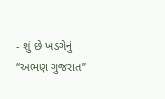- શું છે ખડગેનું “અભણ ગુજરાત”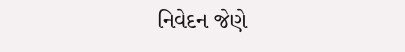નિવેદન જેણે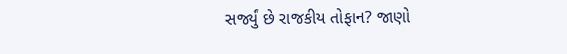સર્જ્યું છે રાજકીય તોફાન? જાણો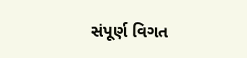સંપૂર્ણ વિગત